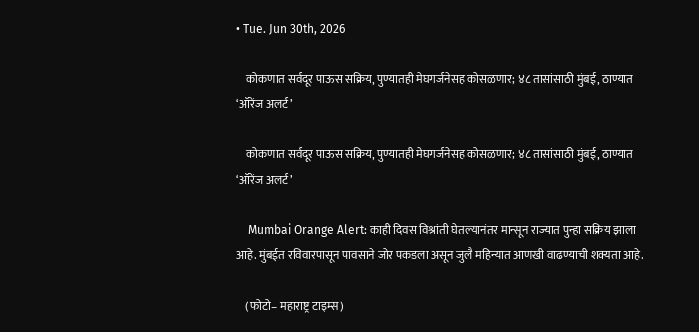• Tue. Jun 30th, 2026

    कोकणात सर्वदूर पाऊस सक्रिय, पुण्यातही मेघगर्जनेसह कोसळणार; ४८ तासांसाठी मुंबई, ठाण्यात ‘ऑरेंज अलर्ट’

    कोकणात सर्वदूर पाऊस सक्रिय, पुण्यातही मेघगर्जनेसह कोसळणार; ४८ तासांसाठी मुंबई, ठाण्यात ‘ऑरेंज अलर्ट’

    Mumbai Orange Alert: काही दिवस विश्रांती घेतल्यानंतर मान्सून राज्यात पुन्हा सक्रिय झाला आहे. मुंबईत रविवारपासून पावसाने जोर पकडला असून जुलै महिन्यात आणखी वाढण्याची शक्यता आहे.

    (फोटो– महाराष्ट्र टाइम्स)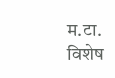म.टा. विशेष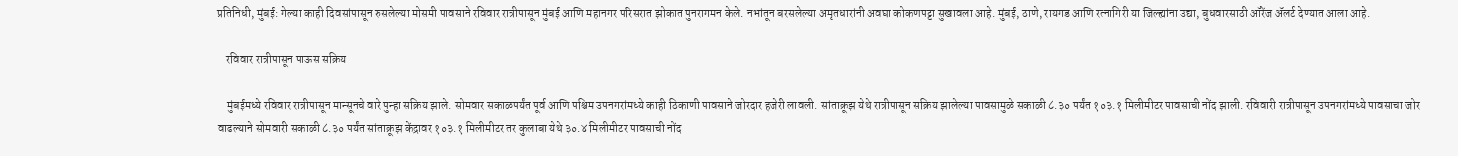प्रतिनिधी, मुंबई: गेल्या काही दिवसांपासून रुसलेल्या मोसमी पावसाने रविवार रात्रीपासून मुंबई आणि महानगर परिसरात झोकात पुनरागमन केले. नभांतून बरसलेल्या अमृतधारांनी अवघा कोकणपट्टा सुखावला आहे. मुंबई, ठाणे, रायगड आणि रत्नागिरी या जिल्ह्यांना उद्या, बुधवारसाठी ऑरेंज ॲलर्ट देण्यात आला आहे.

    रविवार रात्रीपासून पाऊस सक्रिय

    मुंबईमध्ये रविवार रात्रीपासून मान्सूनचे वारे पुन्हा सक्रिय झाले. सोमवार सकाळपर्यंत पूर्व आणि पश्चिम उपनगरांमध्ये काही ठिकाणी पावसाने जोरदार हजेरी लावली. सांताक्रूझ येथे रात्रीपासून सक्रिय झालेल्या पावसामुळे सकाळी ८.३० पर्यंत १०३.१ मिलीमीटर पावसाची नोंद झाली. रविवारी रात्रीपासून उपनगरांमध्ये पावसाचा जोर वाढल्याने सोमवारी सकाळी ८.३० पर्यंत सांताक्रूझ केंद्रावर १०३.१ मिलीमीटर तर कुलाबा येथे ३०.४ मिलीमीटर पावसाची नोंद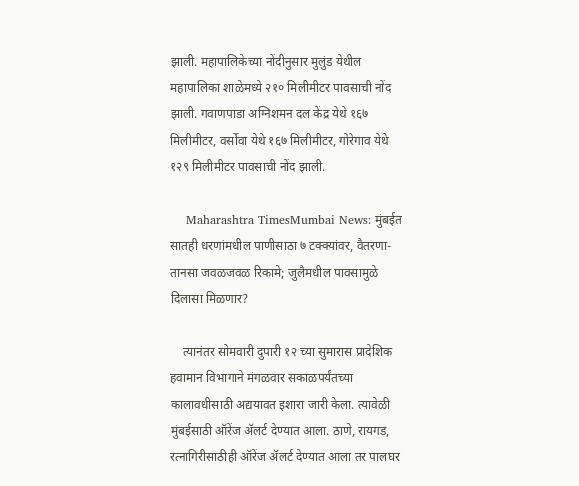झाली. महापालिकेच्या नोंदीनुसार मुलुंड येथील महापालिका शाळेमध्ये २१० मिलीमीटर पावसाची नोंद झाली. गवाणपाडा अग्निशमन दल केंद्र येथे १६७ मिलीमीटर, वर्सोवा येथे १६७ मिलीमीटर, गोरेगाव येथे १२९ मिलीमीटर पावसाची नोंद झाली.

    Maharashtra TimesMumbai News: मुंबईत सातही धरणांमधील पाणीसाठा ७ टक्क्यांवर, वैतरणा-तानसा जवळजवळ रिकामे; जुलैमधील पावसामुळे दिलासा मिळणार?

    त्यानंतर सोमवारी दुपारी १२ च्या सुमारास प्रादेशिक हवामान विभागाने मंगळवार सकाळपर्यंतच्या कालावधीसाठी अद्ययावत इशारा जारी केला. त्यावेळी मुंबईसाठी ऑरेंज ॲलर्ट देण्यात आला. ठाणे, रायगड, रत्नागिरीसाठीही ऑरेंज ॲलर्ट देण्यात आला तर पालघर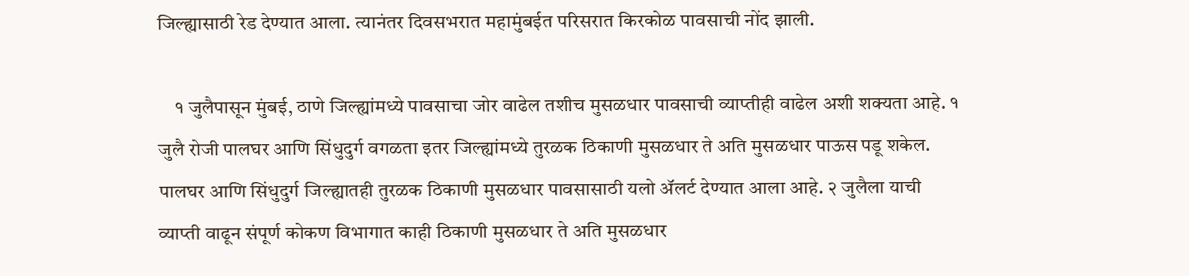जिल्ह्यासाठी रेड देण्यात आला. त्यानंतर दिवसभरात महामुंबईत परिसरात किरकोळ पावसाची नोंद झाली.

    १ जुलैपासून मुंबई, ठाणे जिल्ह्यांमध्ये पावसाचा जोर वाढेल तशीच मुसळधार पावसाची व्याप्तीही वाढेल अशी शक्यता आहे. १ जुलै रोजी पालघर आणि सिंधुदुर्ग वगळता इतर जिल्ह्यांमध्ये तुरळक ठिकाणी मुसळधार ते अति मुसळधार पाऊस पडू शकेल. पालघर आणि सिंधुदुर्ग जिल्ह्यातही तुरळक ठिकाणी मुसळधार पावसासाठी यलो ॲलर्ट देण्यात आला आहे. २ जुलैला याची व्याप्ती वाढून संपूर्ण कोकण विभागात काही ठिकाणी मुसळधार ते अति मुसळधार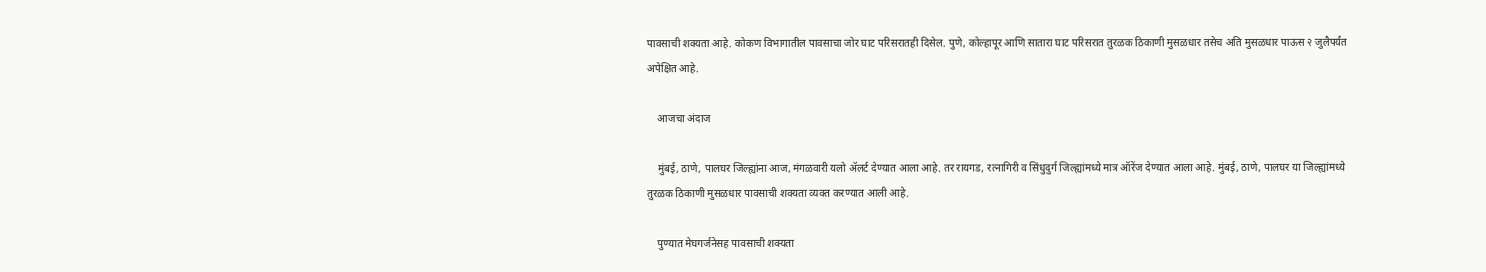पावसाची शक्यता आहे. कोकण विभागातील पावसाचा जोर घाट परिसरातही दिसेल. पुणे, कोल्हापूर आणि सातारा घाट परिसरात तुरळक ठिकाणी मुसळधार तसेच अति मुसळधार पाऊस २ जुलैपर्यंत अपेक्षित आहे.

    आजचा अंदाज

    मुंबई, ठाणे, पालघर जिल्ह्यांना आज, मंगळवारी यलो ॲलर्ट देण्यात आला आहे. तर रायगड, रत्नागिरी व सिंधुदुर्ग जिल्ह्यांमध्ये मात्र ऑरेंज देण्यात आला आहे. मुंबई, ठाणे, पालघर या जिल्ह्यांमध्ये तुरळक ठिकाणी मुसळधार पावसाची शक्यता व्यक्त करण्यात आली आहे.

    पुण्यात मेघगर्जनेसह पावसाची शक्यता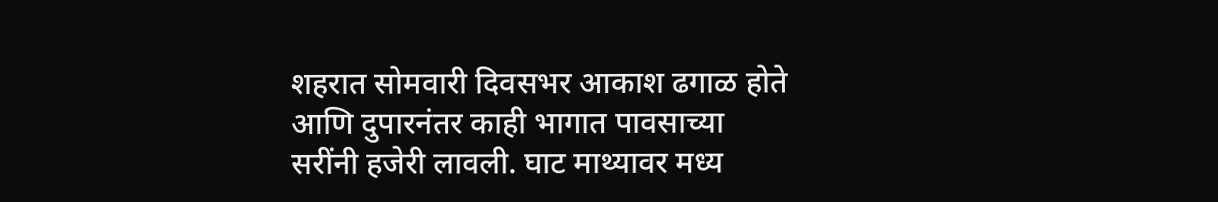शहरात सोमवारी दिवसभर आकाश ढगाळ होते आणि दुपारनंतर काही भागात पावसाच्या सरींनी हजेरी लावली. घाट माथ्यावर मध्य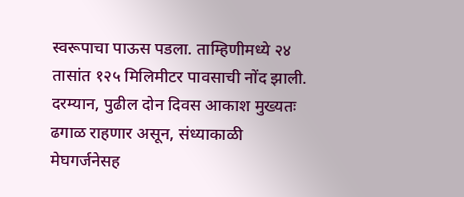स्वरूपाचा पाऊस पडला. ताम्हिणीमध्ये २४ तासांत १२५ मिलिमीटर पावसाची नोंद झाली. दरम्यान, पुढील दोन दिवस आकाश मुख्यतः ढगाळ राहणार असून, संध्याकाळी मेघगर्जनेसह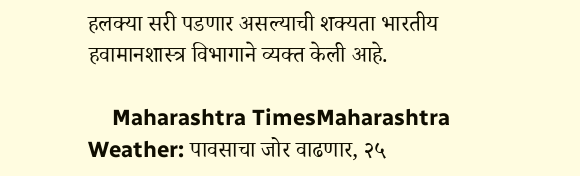हलक्या सरी पडणार असल्याची शक्यता भारतीय हवामानशास्त्र विभागाने व्यक्त केली आहे.

    Maharashtra TimesMaharashtra Weather: पावसाचा जोर वाढणार, २५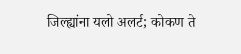जिल्ह्यांना यलो अलर्ट; कोकण ते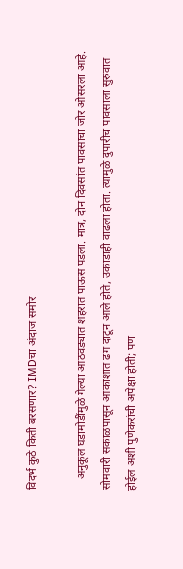विदर्भ कुठे किती बरसणार? IMDचा अंदाज समोर

    अनुकूल घडामोडींमुळे गेल्या आठवड्यात शहरात पाऊस पडला. मात्र, दोन दिवसांत पावसाचा जोर ओसरला आहे. सोमवारी सकाळपासून आकाशात ढग दाटून आले होते, उकाडाही वाढला होता. त्यामुळे दुपारीच पावसाला सुरुवात होईल अशी पुणेकरांची अपेक्षा होती; पण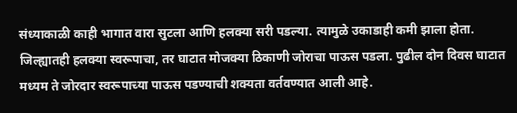संध्याकाळी काही भागात वारा सुटला आणि हलक्या सरी पडल्या. त्यामुळे उकाडाही कमी झाला होता. जिल्ह्यातही हलक्या स्वरूपाचा, तर घाटात मोजक्या ठिकाणी जोराचा पाऊस पडला. पुढील दोन दिवस घाटात मध्यम ते जोरदार स्वरूपाच्या पाऊस पडण्याची शक्यता वर्तवण्यात आली आहे.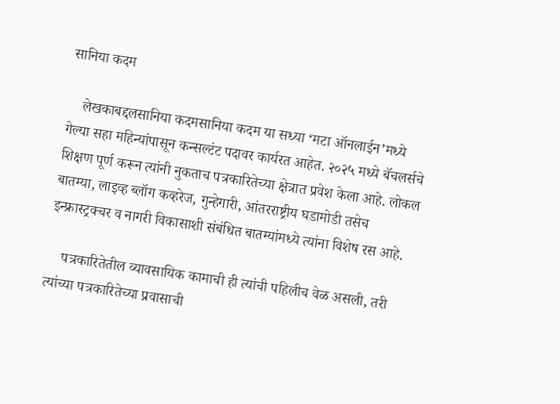सानिया कदम

    लेखकाबद्दलसानिया कदमसानिया कदम या सध्या ‘मटा ऑनलाईन’मध्ये गेल्या सहा महिन्यांपासून कन्सल्टंट पदावर कार्यरत आहेत. २०२५ मध्ये बॅचलर्सचे शिक्षण पूर्ण करून त्यांनी नुकताच पत्रकारितेच्या क्षेत्रात प्रवेश केला आहे. लोकल बातम्या, लाइव्ह ब्लॉग कव्हरेज, गुन्हेगारी, आंतरराष्ट्रीय घडामोडी तसेच इन्फ्रास्ट्रक्चर व नागरी विकासाशी संबंधित बातम्यांमध्ये त्यांना विशेष रस आहे.

    पत्रकारितेतील व्यावसायिक कामाची ही त्यांची पहिलीच वेळ असली, तरी त्यांच्या पत्रकारितेच्या प्रवासाची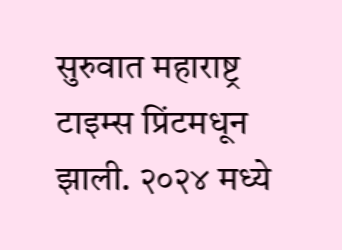सुरुवात महाराष्ट्र टाइम्स प्रिंटमधून झाली. २०२४ मध्ये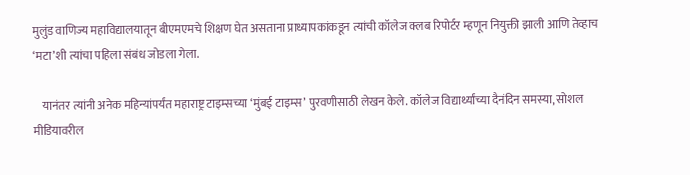मुलुंड वाणिज्य महाविद्यालयातून बीएमएमचे शिक्षण घेत असताना प्राध्यापकांकडून त्यांची कॉलेज क्लब रिपोर्टर म्हणून नियुक्ती झाली आणि तेव्हाच ‘मटा’शी त्यांचा पहिला संबंध जोडला गेला.

    यानंतर त्यांनी अनेक महिन्यांपर्यंत महाराष्ट्र टाइम्सच्या ‘मुंबई टाइम्स’ पुरवणीसाठी लेखन केले. कॉलेज विद्यार्थ्यांच्या दैनंदिन समस्या, सोशल मीडियावरील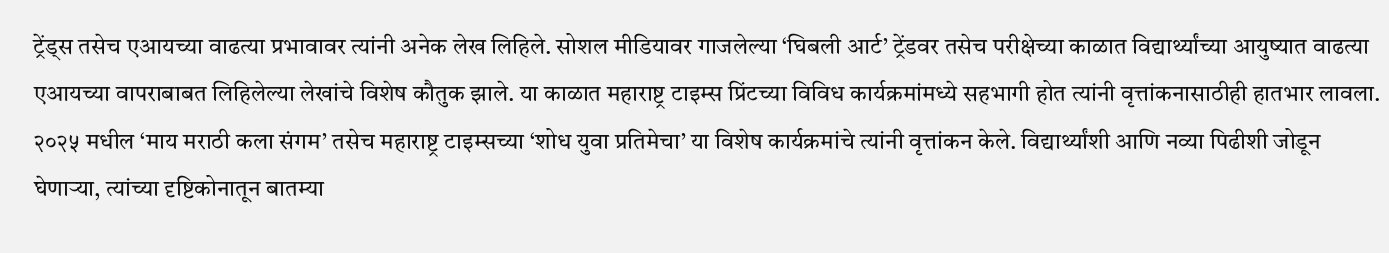ट्रेंड्स तसेच एआयच्या वाढत्या प्रभावावर त्यांनी अनेक लेख लिहिले. सोशल मीडियावर गाजलेल्या ‘घिबली आर्ट’ ट्रेंडवर तसेच परीक्षेच्या काळात विद्यार्थ्यांच्या आयुष्यात वाढत्या एआयच्या वापराबाबत लिहिलेल्या लेखांचे विशेष कौतुक झाले. या काळात महाराष्ट्र टाइम्स प्रिंटच्या विविध कार्यक्रमांमध्ये सहभागी होत त्यांनी वृत्तांकनासाठीही हातभार लावला. २०२५ मधील ‘माय मराठी कला संगम’ तसेच महाराष्ट्र टाइम्सच्या ‘शोध युवा प्रतिमेचा’ या विशेष कार्यक्रमांचे त्यांनी वृत्तांकन केले. विद्यार्थ्यांशी आणि नव्या पिढीशी जोडून घेणाऱ्या, त्यांच्या दृष्टिकोनातून बातम्या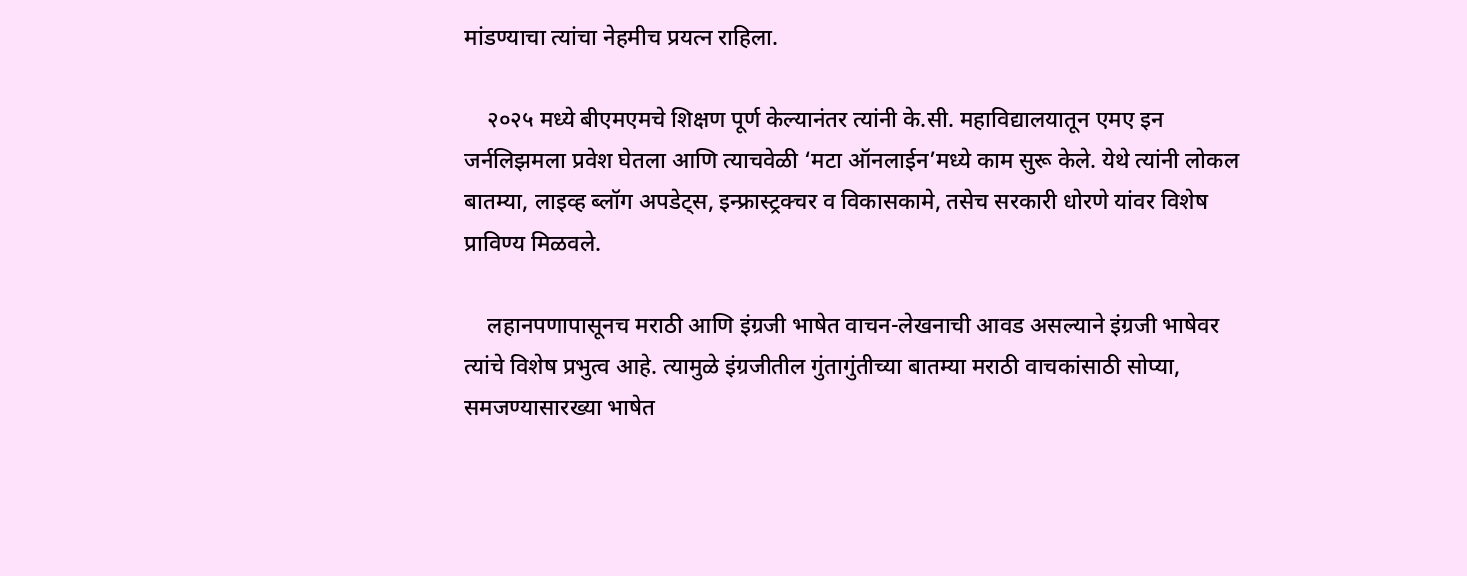मांडण्याचा त्यांचा नेहमीच प्रयत्न राहिला.

    २०२५ मध्ये बीएमएमचे शिक्षण पूर्ण केल्यानंतर त्यांनी के.सी. महाविद्यालयातून एमए इन जर्नलिझमला प्रवेश घेतला आणि त्याचवेळी ‘मटा ऑनलाईन’मध्ये काम सुरू केले. येथे त्यांनी लोकल बातम्या, लाइव्ह ब्लॉग अपडेट्स, इन्फ्रास्ट्रक्चर व विकासकामे, तसेच सरकारी धोरणे यांवर विशेष प्राविण्य मिळवले.

    लहानपणापासूनच मराठी आणि इंग्रजी भाषेत वाचन-लेखनाची आवड असल्याने इंग्रजी भाषेवर त्यांचे विशेष प्रभुत्व आहे. त्यामुळे इंग्रजीतील गुंतागुंतीच्या बातम्या मराठी वाचकांसाठी सोप्या, समजण्यासारख्या भाषेत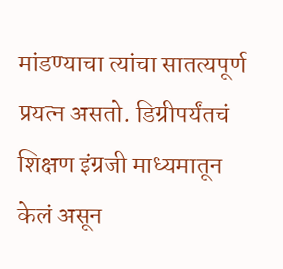मांडण्याचा त्यांचा सातत्यपूर्ण प्रयत्न असतो. डिग्रीपर्यंतचं शिक्षण इंग्रजी माध्यमातून केलं असून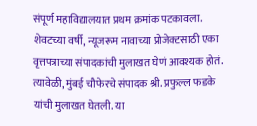संपूर्ण महाविद्यालयात प्रथम क्रमांक पटकावला. शेवटच्या वर्षी, न्यूजरूम नावाच्या प्रोजेक्टसाठी एका वृत्तपत्राच्या संपादकांची मुलाखत घेणं आवश्यक होतं. त्यावेळी, मुंबई चौफेरचे संपादक श्री. प्रफुल्ल फडके यांची मुलाखत घेतली. या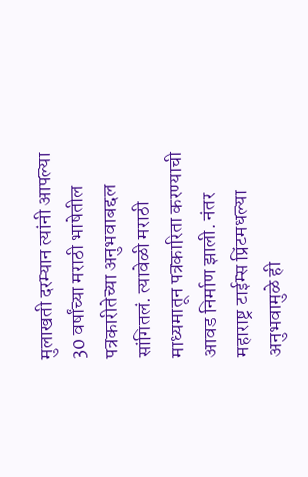मुलाखती दरम्यान त्यांनी आपल्या 30 वर्षांच्या मराठी भाषेतील पत्रकारीतेच्या अनुभवाबद्दल सांगितलं. त्यावेळी मराठी माध्यमातून पत्रकारिता करण्याची आवड निर्माण झाली. नंतर महाराष्ट्र टाईम्स प्रिंटमधल्या अनुभवामुळे ही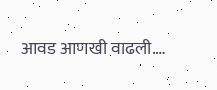आवड आणखी वाढली.…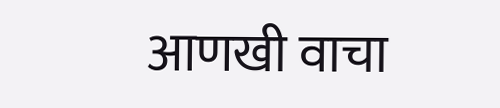आणखी वाचा